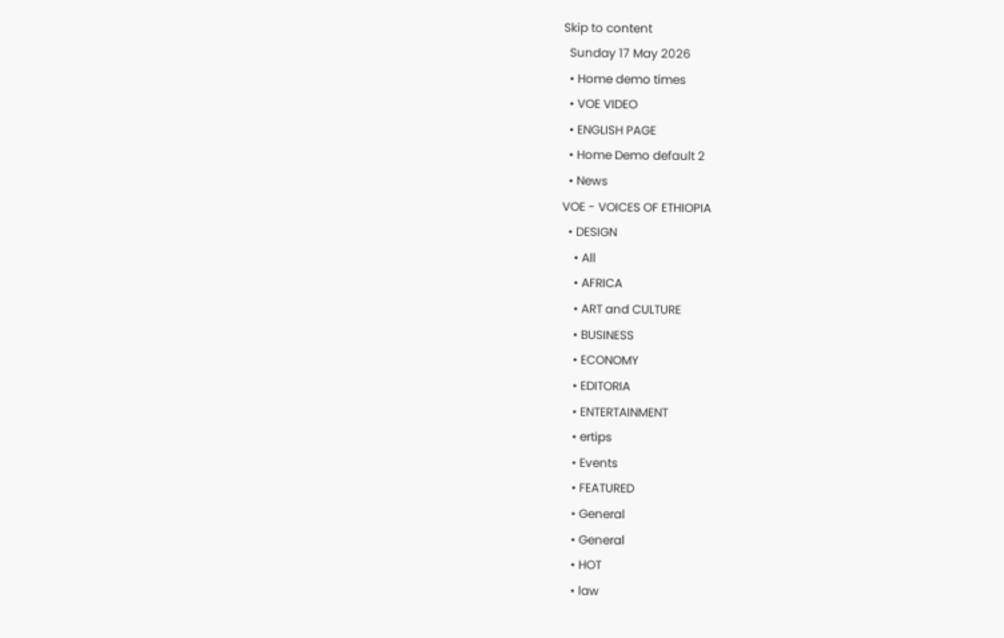Skip to content
  Sunday 17 May 2026
  • Home demo times
  • VOE VIDEO
  • ENGLISH PAGE
  • Home Demo default 2
  • News
VOE - VOICES OF ETHIOPIA
  • DESIGN
    • All
    • AFRICA
    • ART and CULTURE
    • BUSINESS
    • ECONOMY
    • EDITORIA
    • ENTERTAINMENT
    • ertips
    • Events
    • FEATURED
    • General
    • General
    • HOT
    • law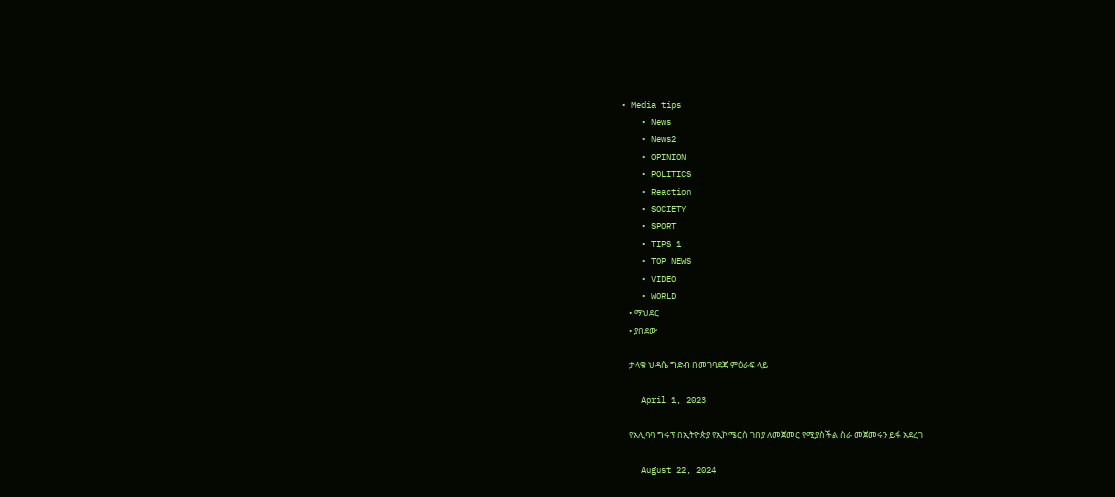• Media tips
    • News
    • News2
    • OPINION
    • POLITICS
    • Reaction
    • SOCIETY
    • SPORT
    • TIPS 1
    • TOP NEWS
    • VIDEO
    • WORLD
    • ማህደር
    • ያበደው

    ታላቁ ህዳሴ ግድብ በመገባደጃ ምዕራፍ ላይ

    April 1, 2023

    የአሊባባ ግሩፕ በኢትዮጵያ የኢኮሜርስ ገበያ ለመጀመር የሚያስችል ስራ መጀመሩን ይፋ አደረገ

    August 22, 2024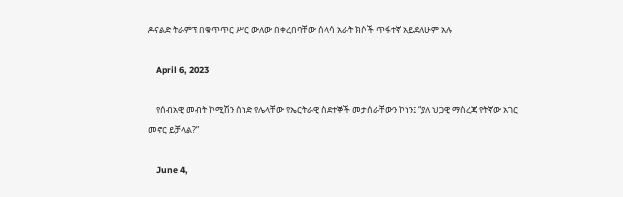ዶናልድ ትራምፕ በቁጥጥር ሥር ውለው በቀረበባቸው ሰላሳ አራት ክሶች ጥፋተኛ አይደለሁም አሉ

    April 6, 2023

    የሰብአዊ መብት ኮሚሽን ሰነድ የሌላቸው የኤርትራዊ ስደተኞች መታሰራቸውን ኮነን፤ “ያለ ህጋዊ ማስረጃ የትኛው አገር መኖር ይቻላል?”

    June 4,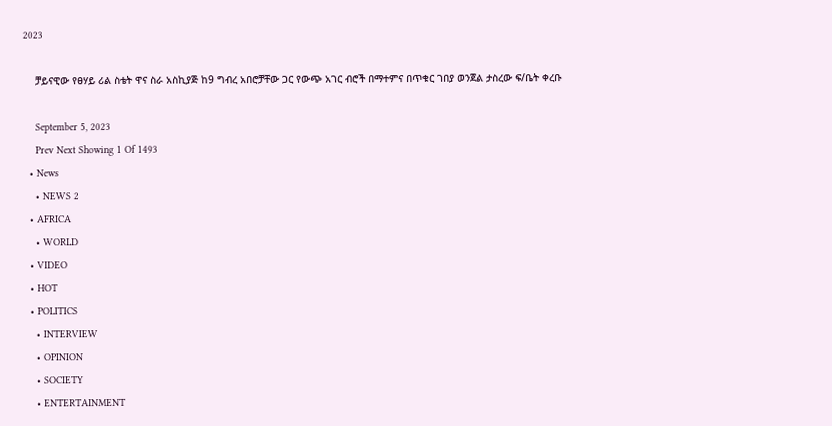2023

    ቻይናዊው የፀሃይ ሪል ስቴት ዋና ስራ አስኪያጅ ከ9 ግብረ አበሮቻቸው ጋር የውጭ አገር ብሮች በማተምና በጥቁር ገበያ ወንጀል ታስረው ፍ/ቤት ቀረቡ

    September 5, 2023
    Prev Next Showing 1 Of 1493
  • News
    • NEWS 2
  • AFRICA
    • WORLD
  • VIDEO
  • HOT
  • POLITICS
    • INTERVIEW
    • OPINION
    • SOCIETY
    • ENTERTAINMENT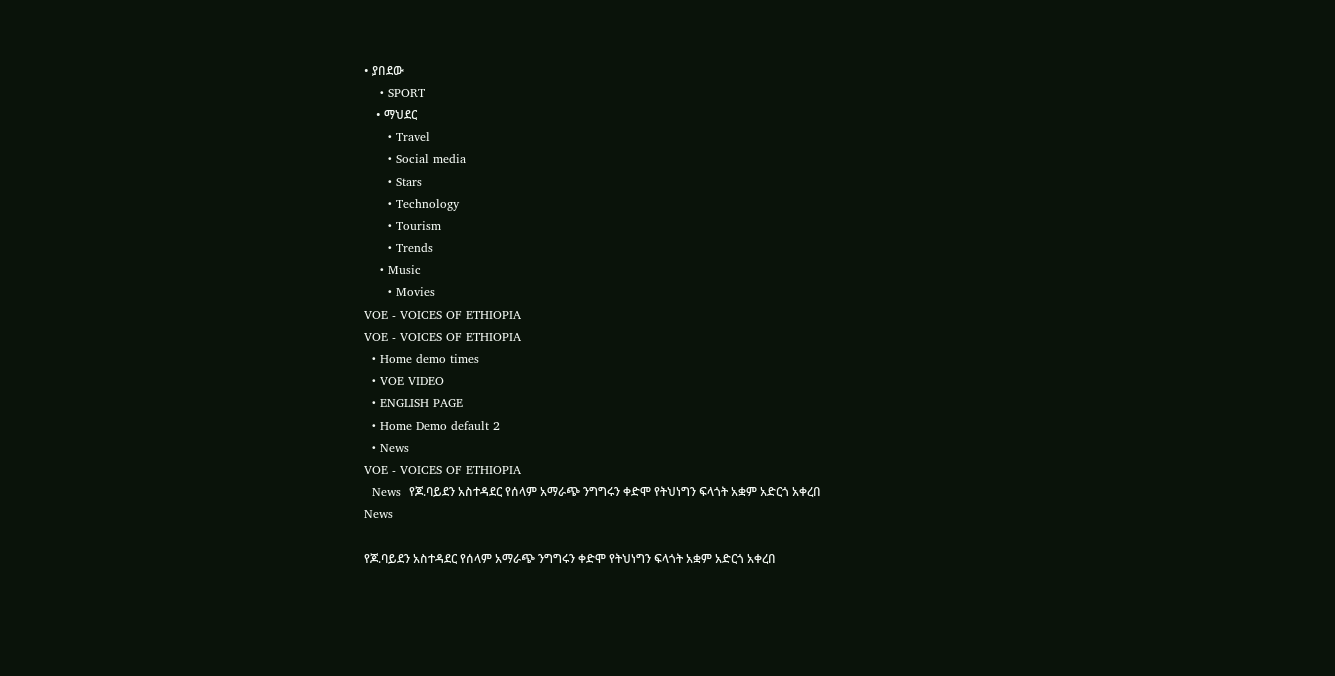• ያበደው
    • SPORT
    • ማህደር
      • Travel
      • Social media
      • Stars
      • Technology
      • Tourism
      • Trends
    • Music
      • Movies
VOE - VOICES OF ETHIOPIA
VOE - VOICES OF ETHIOPIA
  • Home demo times
  • VOE VIDEO
  • ENGLISH PAGE
  • Home Demo default 2
  • News
VOE - VOICES OF ETHIOPIA
  News  የጆ.ባይደን አስተዳደር የሰላም አማራጭ ንግግሩን ቀድሞ የትህነግን ፍላጎት አቋም አድርጎ አቀረበ
News

የጆ.ባይደን አስተዳደር የሰላም አማራጭ ንግግሩን ቀድሞ የትህነግን ፍላጎት አቋም አድርጎ አቀረበ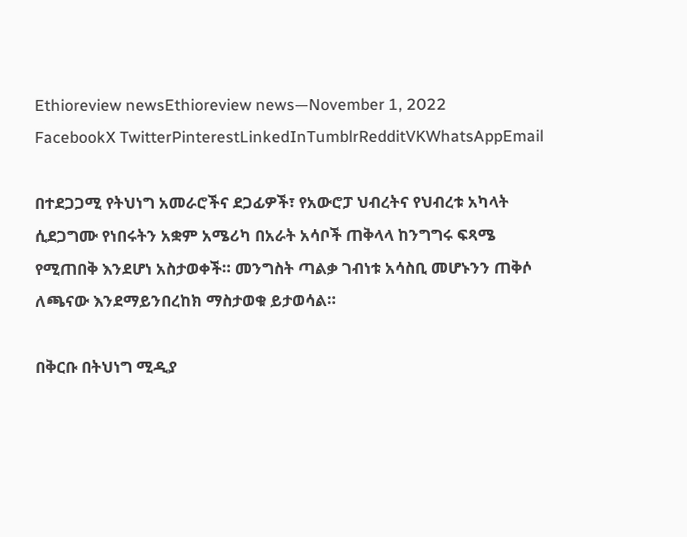Ethioreview newsEthioreview news—November 1, 2022
FacebookX TwitterPinterestLinkedInTumblrRedditVKWhatsAppEmail

በተደጋጋሚ የትህነግ አመራሮችና ደጋፊዎች፣ የአውሮፓ ህብረትና የህብረቱ አካላት ሲደጋግሙ የነበሩትን አቋም አሜሪካ በአራት አሳቦች ጠቅላላ ከንግግሩ ፍጻሜ የሚጠበቅ እንደሆነ አስታወቀች። መንግስት ጣልቃ ገብነቱ አሳስቢ መሆኑንን ጠቅሶ ለጫናው እንደማይንበረከክ ማስታወቁ ይታወሳል።

በቅርቡ በትህነግ ሚዲያ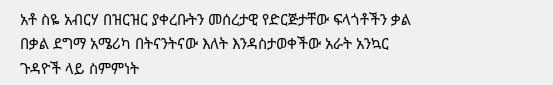አቶ ስዬ አብርሃ በዝርዝር ያቀረቡትን መሰረታዊ የድርጅታቸው ፍላጎቶችን ቃል በቃል ደግማ አሜሪካ በትናንትናው እለት እንዳስታወቀችው አራት አንኳር ጉዳዮች ላይ ስምምነት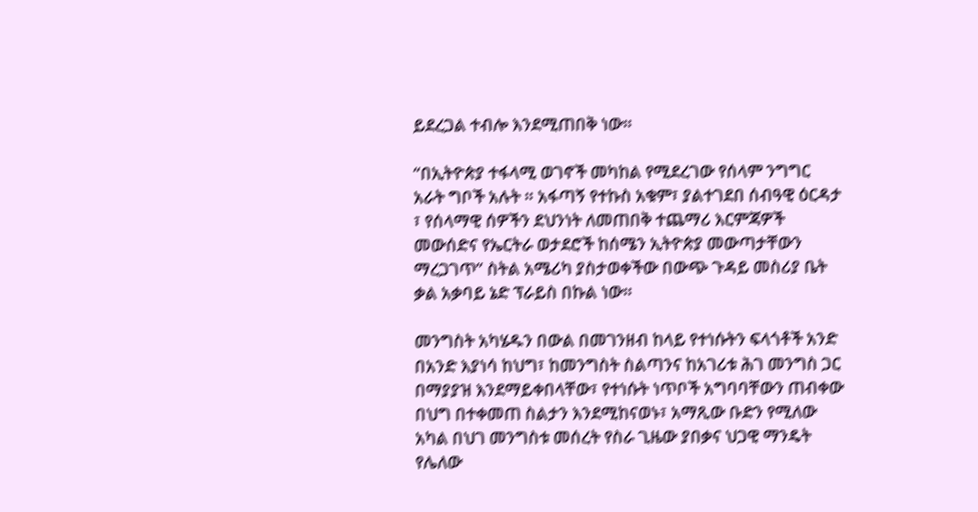ይደረጋል ተብሎ እንደሚጠበቅ ነው።

“በኢትዮጵያ ተፋላሚ ወገኖች መካከል የሚደረገው የሰላም ንግግር አራት ግቦች አሉት ። አፋጣኝ የተኩስ አቁም፣ ያልተገደበ ሰብዓዊ ዕርዳታ ፣ የሰላማዊ ሰዎችን ደህንነት ለመጠበቅ ተጨማሪ እርምጃዎች መውሰድና የኤርትራ ወታደሮች ከሰሜን ኢትዮጵያ መውጣታቸውን ማረጋገጥ” ስትል አሜሪካ ያስታወቀችው በውጭ ጉዳይ መስሪያ ቤት ቃል አቃባይ ኔድ ፕራይስ በኩል ነው።

መንግስት አካሄዱን በውል በመገንዘብ ከላይ የተነሱትን ፍላጎቶች አንድ በአንድ እያነሳ ከህግ፣ ከመንግስት ስልጣንና ከአገሪቱ ሕገ መንግስ ጋር በማያያዝ እንደማይቀበላቸው፣ የተነሱት ነጥቦች አግባባቸውን ጠብቀው በህግ በተቀመጠ ስልታን እንደሚከናወኑ፣ አማጺው ቡድን የሚለው አካል በህገ መንግስቱ መሰረት የስራ ጊዜው ያበቃና ህጋዊ ማንዴት የሌለው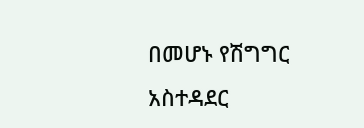በመሆኑ የሽግግር አስተዳደር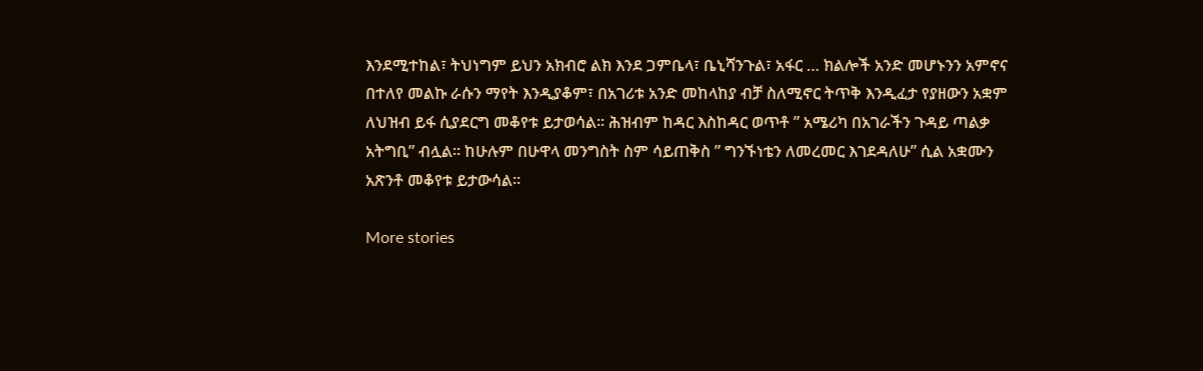እንደሚተከል፣ ትህነግም ይህን አክብሮ ልክ እንደ ጋምቤላ፣ ቤኒሻንጉል፣ አፋር … ክልሎች አንድ መሆኑንን አምኖና በተለየ መልኩ ራሱን ማየት እንዲያቆም፣ በአገሪቱ አንድ መከላከያ ብቻ ስለሚኖር ትጥቅ እንዲፈታ የያዘውን አቋም ለህዝብ ይፋ ሲያደርግ መቆየቱ ይታወሳል። ሕዝብም ከዳር እስከዳር ወጥቶ ” አሜሪካ በአገራችን ጉዳይ ጣልቃ አትግቢ” ብሏል። ከሁሉም በሁዋላ መንግስት ስም ሳይጠቅስ ” ግንኙነቴን ለመረመር እገደዳለሁ” ሲል አቋሙን አጽንቶ መቆየቱ ይታውሳል።

More stories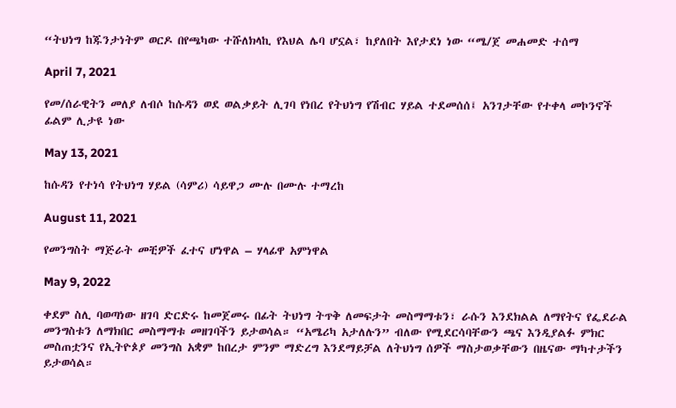“ትህነግ ከጁንታነትም ወርዶ በየጫካው ተሹለክላኪ የእህል ሌባ ሆኗል፣ ከያለበት እየታደነ ነው “ሜ/ጀ መሐመድ ተሰማ

April 7, 2021

የመ/ሰራዊትን መለያ ለብሶ ከሱዳን ወደ ወልቃይት ሊገባ የነበረ የትህነግ የሽብር ሃይል ተደመሰሰ፤ አንገታቸው የተቀላ መኮንኖች ፊልም ሊታዩ ነው

May 13, 2021

ከሱዳን የተነሳ የትህነግ ሃይል (ሳምሪ) ሳይዋጋ ሙሉ በሙሉ ተማረከ

August 11, 2021

የመንግስት ማጅራት መቺዎች ፈተና ሆነዋል – ሃላፊዋ አምነዋል

May 9, 2022

ቀደም ስሊ ባወጣነው ዘገባ ድርድሩ ከመጀመሩ በፊት ትህነግ ትጥቅ ለመፍታት መስማማቱን፣ ራሱን እንደክልል ለማየትና የፌደራል መንግስቱን ለማክበር መስማማቱ መዘገባችን ይታወሳል። “አሜሪካ አታለሉን” ብለው የሚደርሳባቸውን ጫና እንዲያልፉ ምክር መስጠቷንና የኢትዮጶያ መንግስ አቋም ከበረታ ምንም ማድረግ እንደማይቻል ለትህነግ ሰዎች ማስታወቃቸውን በዜናው ማካተታችን ይታወሳል።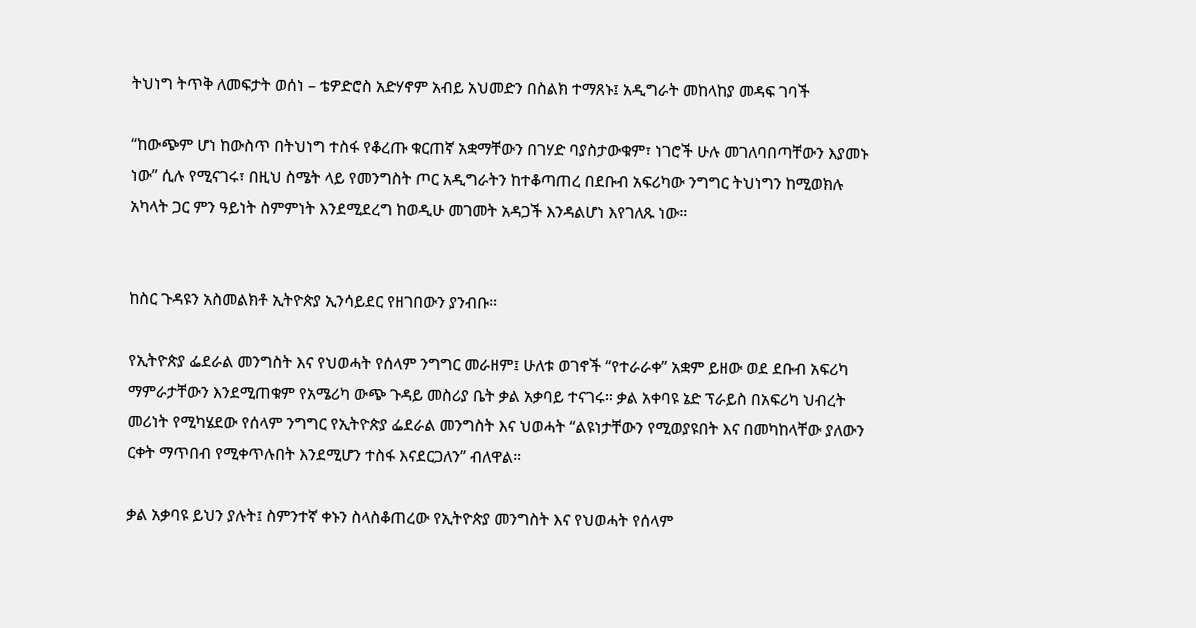ትህነግ ትጥቅ ለመፍታት ወሰነ – ቴዎድሮስ አድሃኖም አብይ አህመድን በስልክ ተማጸኑ፤ አዲግራት መከላከያ መዳፍ ገባች

“ከውጭም ሆነ ከውስጥ በትህነግ ተስፋ የቆረጡ ቁርጠኛ አቋማቸውን በገሃድ ባያስታውቁም፣ ነገሮች ሁሉ መገለባበጣቸውን እያመኑ ነው” ሲሉ የሚናገሩ፣ በዚህ ስሜት ላይ የመንግስት ጦር አዲግራትን ከተቆጣጠረ በደቡብ አፍሪካው ንግግር ትህነግን ከሚወክሉ አካላት ጋር ምን ዓይነት ስምምነት እንደሚደረግ ከወዲሁ መገመት አዳጋች እንዳልሆነ እየገለጹ ነው።


ከስር ጉዳዩን አስመልክቶ ኢትዮጵያ ኢንሳይደር የዘገበውን ያንብቡ።

የኢትዮጵያ ፌደራል መንግስት እና የህወሓት የሰላም ንግግር መራዘም፤ ሁለቱ ወገኖች “የተራራቀ” አቋም ይዘው ወደ ደቡብ አፍሪካ ማምራታቸውን እንደሚጠቁም የአሜሪካ ውጭ ጉዳይ መስሪያ ቤት ቃል አቃባይ ተናገሩ። ቃል አቀባዩ ኔድ ፕራይስ በአፍሪካ ህብረት መሪነት የሚካሄደው የሰላም ንግግር የኢትዮጵያ ፌደራል መንግስት እና ህወሓት “ልዩነታቸውን የሚወያዩበት እና በመካከላቸው ያለውን ርቀት ማጥበብ የሚቀጥሉበት እንደሚሆን ተስፋ እናደርጋለን” ብለዋል።

ቃል አቃባዩ ይህን ያሉት፤ ስምንተኛ ቀኑን ስላስቆጠረው የኢትዮጵያ መንግስት እና የህወሓት የሰላም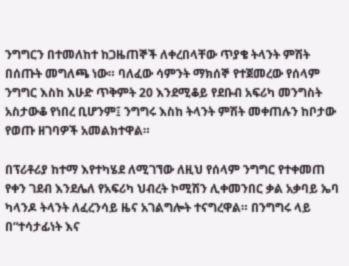ንግግርን በተመለከተ ከጋዜጠኞች ለቀረበላቸው ጥያቄ ትላንት ምሽት በሰጡት መግለጫ ነው። ባለፈው ሳምንት ማክሰኞ የተጀመረው የሰላም ንግግር እስከ እሁድ ጥቅምት 20 እንደሚቆይ የደቡብ አፍሪካ መንግስት አስታውቆ የነበረ ቢሆንም፤ ንግግሩ እስከ ትላንት ምሽት መቀጠሉን ከቦታው የወጡ ዘገባዎች አመልክተዋል።

በፕሪቶሪያ ከተማ እየተካሄደ ለሚገኘው ለዚህ የሰላም ንግግር የተቀመጠ የቀን ገደብ እንደሌለ የአፍሪካ ህብረት ኮሚሽን ሊቀመንበር ቃል አቃባይ ኤባ ካላንዶ ትላንት ለፈረንሳይ ዜና አገልግሎት ተናግረዋል። በንግግሩ ላይ በ“ተሳታፊነት እና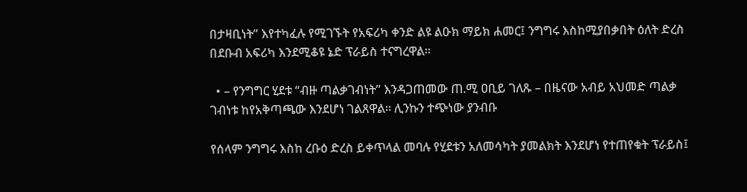በታዛቢነት” እየተካፈሉ የሚገኙት የአፍሪካ ቀንድ ልዩ ልዑክ ማይክ ሐመር፤ ንግግሩ እስከሚያበቃበት ዕለት ድረስ በደቡብ አፍሪካ እንደሚቆዩ ኔድ ፕራይስ ተናግረዋል።

  • – የንግግር ሂደቱ “ብዙ ጣልቃገብነት” እንዳጋጠመው ጠ.ሚ ዐቢይ ገለጹ – በዜናው አብይ አህመድ ጣልቃ ገብነቱ ከየአቅጣጫው እንደሆነ ገልጸዋል። ሊንኩን ተጭነው ያንብቡ

የሰላም ንግግሩ እስከ ረቡዕ ድረስ ይቀጥላል መባሉ የሂደቱን አለመሳካት ያመልክት እንደሆነ የተጠየቁት ፕራይስ፤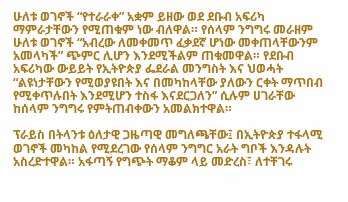ሁለቱ ወገኖች “የተራራቀ” አቋም ይዘው ወደ ደቡብ አፍሪካ ማምራታቸውን የሚጠቁም ነው ብለዋል። የሰላም ንግግሩ መራዘም ሁለቱ ወገኖች “አብረው ለመቀመጥ ፈቃደኛ ሆነው መቀጠላቸውንም አመላካች” ጭምር ሊሆን እንደሚችልም ጠቁመዋል። የደቡብ አፍሪካው ውይይት የኢትዮጵያ ፌደራል መንግስት እና ህወሓት “ልዩነታቸውን የሚወያዩበት እና በመካከላቸው ያለውን ርቀት ማጥበብ የሚቀጥሉበት እንደሚሆን ተስፋ እናደርጋለን” ሲሉም ሀገራቸው ከሰላም ንግግሩ የምትጠብቀውን አመልክተዋል።

ፕራይስ በትላንቱ ዕለታዊ ጋዜጣዊ መግለጫቸው፤ በኢትዮጵያ ተፋላሚ ወገኖች መካከል የሚደረገው የሰላም ንግግር አራት ግቦች እንዳሉት አስረድተዋል። አፋጣኝ የግጭት ማቆም ላይ መድረስ፣ ለተቸገሩ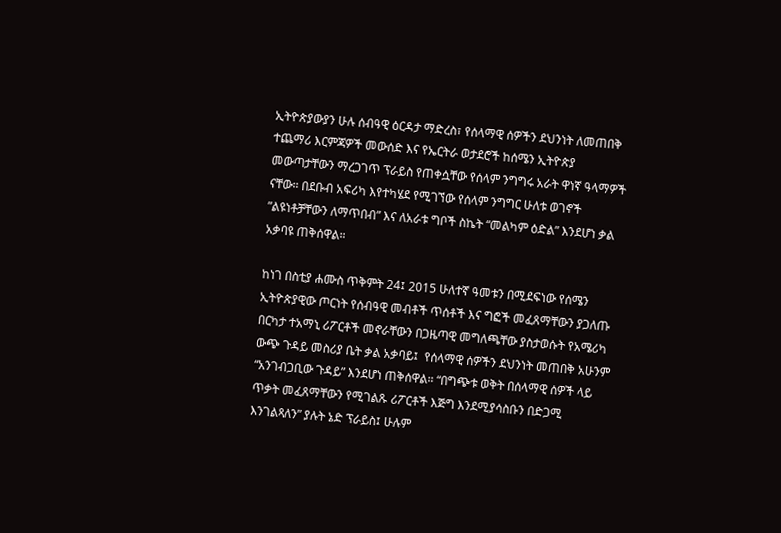ኢትዮጵያውያን ሁሉ ሰብዓዊ ዕርዳታ ማድረስ፣ የሰላማዊ ሰዎችን ደህንነት ለመጠበቅ ተጨማሪ እርምጃዎች መውሰድ እና የኤርትራ ወታደሮች ከሰሜን ኢትዮጵያ መውጣታቸውን ማረጋገጥ ፕራይስ የጠቀሷቸው የሰላም ንግግሩ አራት ዋነኛ ዓላማዎች ናቸው። በደቡብ አፍሪካ እየተካሄደ የሚገኘው የሰላም ንግግር ሁለቱ ወገኖች ”ልዩነቶቻቸውን ለማጥበብ” እና ለአራቱ ግቦች ስኬት “መልካም ዕድል” እንደሆነ ቃል አቃባዩ ጠቅሰዋል።

ከነገ በስቲያ ሐሙስ ጥቅምት 24፤ 2015 ሁለተኛ ዓመቱን በሚደፍነው የሰሜን ኢትዮጵያዊው ጦርነት የሰብዓዊ መብቶች ጥሰቶች እና ግፎች መፈጸማቸውን ያጋለጡ በርካታ ተአማኒ ሪፖርቶች መኖራቸውን በጋዜጣዊ መግለጫቸው ያስታወሱት የአሜሪካ ውጭ ጉዳይ መስሪያ ቤት ቃል አቃባይ፤  የሰላማዊ ሰዎችን ደህንነት መጠበቅ አሁንም “አንገብጋቢው ጉዳይ” እንደሆነ ጠቅሰዋል። “በግጭቱ ወቅት በሰላማዊ ሰዎች ላይ ጥቃት መፈጸማቸውን የሚገልጹ ሪፖርቶች እጅግ እንደሚያሳስቡን በድጋሚ እንገልጻለን” ያሉት ኔድ ፕራይስ፤ ሁሉም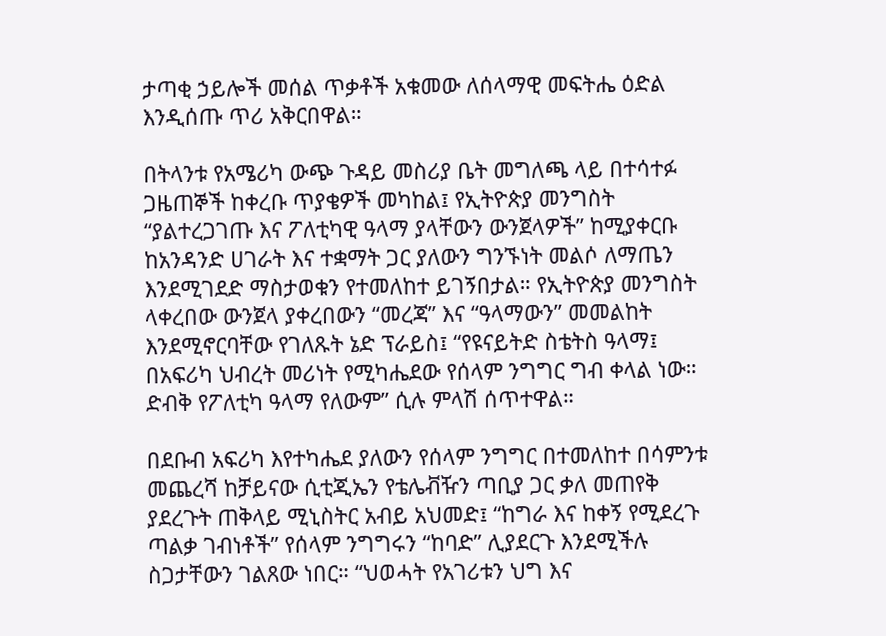ታጣቂ ኃይሎች መሰል ጥቃቶች አቁመው ለሰላማዊ መፍትሔ ዕድል እንዲሰጡ ጥሪ አቅርበዋል።

በትላንቱ የአሜሪካ ውጭ ጉዳይ መስሪያ ቤት መግለጫ ላይ በተሳተፉ ጋዜጠኞች ከቀረቡ ጥያቄዎች መካከል፤ የኢትዮጵያ መንግስት “ያልተረጋገጡ እና ፖለቲካዊ ዓላማ ያላቸውን ውንጀላዎች” ከሚያቀርቡ ከአንዳንድ ሀገራት እና ተቋማት ጋር ያለውን ግንኙነት መልሶ ለማጤን እንደሚገደድ ማስታወቁን የተመለከተ ይገኝበታል። የኢትዮጵያ መንግስት ላቀረበው ውንጀላ ያቀረበውን “መረጃ” እና “ዓላማውን” መመልከት እንደሚኖርባቸው የገለጹት ኔድ ፕራይስ፤ “የዩናይትድ ስቴትስ ዓላማ፤ በአፍሪካ ህብረት መሪነት የሚካሔደው የሰላም ንግግር ግብ ቀላል ነው። ድብቅ የፖለቲካ ዓላማ የለውም” ሲሉ ምላሽ ሰጥተዋል።

በደቡብ አፍሪካ እየተካሔደ ያለውን የሰላም ንግግር በተመለከተ በሳምንቱ መጨረሻ ከቻይናው ሲቲጂኤን የቴሌቭዥን ጣቢያ ጋር ቃለ መጠየቅ ያደረጉት ጠቅላይ ሚኒስትር አብይ አህመድ፤ “ከግራ እና ከቀኝ የሚደረጉ ጣልቃ ገብነቶች” የሰላም ንግግሩን “ከባድ” ሊያደርጉ እንደሚችሉ ስጋታቸውን ገልጸው ነበር። “ህወሓት የአገሪቱን ህግ እና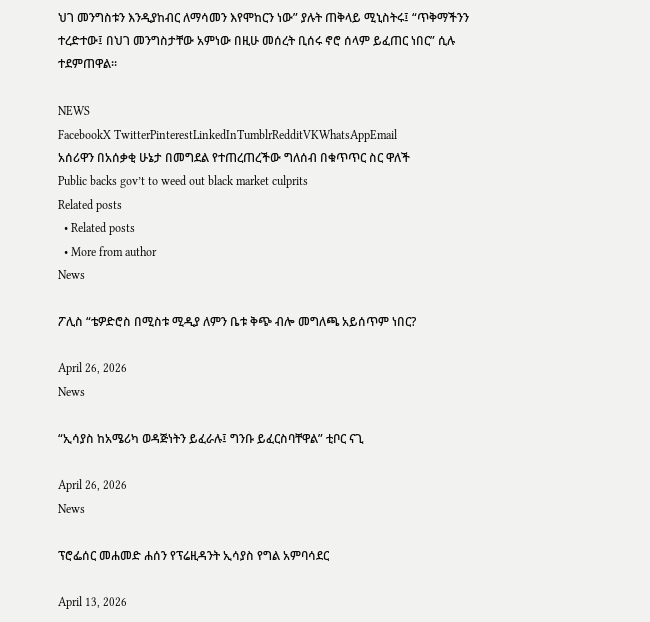ህገ መንግስቱን እንዲያከብር ለማሳመን እየሞከርን ነው” ያሉት ጠቅላይ ሚኒስትሩ፤ “ጥቅማችንን ተረድተው፤ በህገ መንግስታቸው አምነው በዚሁ መሰረት ቢሰሩ ኖሮ ሰላም ይፈጠር ነበር” ሲሉ ተደምጠዋል።

NEWS
FacebookX TwitterPinterestLinkedInTumblrRedditVKWhatsAppEmail
አሰሪዋን በአሰቃቂ ሁኔታ በመግደል የተጠረጠረችው ግለሰብ በቁጥጥር ስር ዋለች
Public backs gov’t to weed out black market culprits
Related posts
  • Related posts
  • More from author
News

ፖሊስ “ቴዎድሮስ በሚስቱ ሚዲያ ለምን ቤቱ ቅጭ ብሎ መግለጫ አይሰጥም ነበር?

April 26, 2026
News

“ኢሳያስ ከአሜሪካ ወዳጅነትን ይፈራሉ፤ ግንቡ ይፈርስባቸዋል” ቲቦር ናጊ

April 26, 2026
News

ፕሮፌሰር መሐመድ ሐሰን የፕሬዚዳንት ኢሳያስ የግል አምባሳደር

April 13, 2026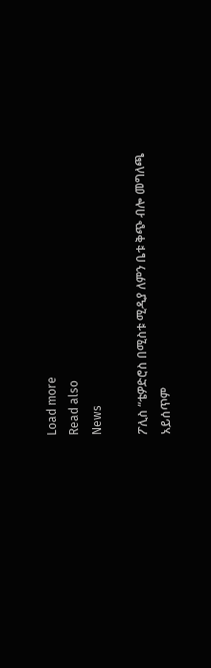Load more
Read also
News

ፖሊስ “ቴዎድሮስ በሚስቱ ሚዲያ ለምን ቤቱ ቅጭ ብሎ መግለጫ አይሰጥም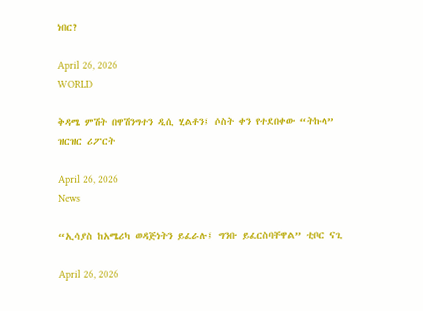ነበር?

April 26, 2026
WORLD

ቅዳሜ ምሽት በዋሽንግተን ዲሲ ሂልቶን፤ ሶስት ቀን የተደበቀው “ትኩላ” ዝርዝር ሪፖርት

April 26, 2026
News

“ኢሳያስ ከአሜሪካ ወዳጅነትን ይፈራሉ፤ ግንቡ ይፈርስባቸዋል” ቲቦር ናጊ

April 26, 2026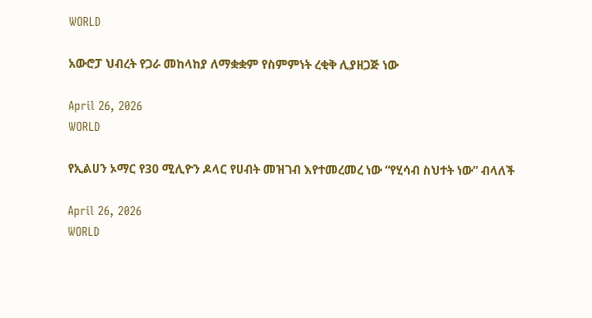WORLD

አውሮፓ ህብረት የጋራ መከላከያ ለማቋቋም የስምምነት ረቂቅ ሊያዘጋጅ ነው

April 26, 2026
WORLD

የኢልሀን ኦማር የ30 ሚሊዮን ዶላር የሀብት መዝገብ እየተመረመረ ነው “የሂሳብ ስህተት ነው” ብላለች

April 26, 2026
WORLD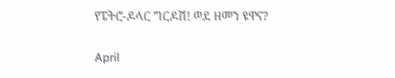የፔትሮ-ዶላር ግርዶሽ! ወደ ዘመን ዩዋና?

April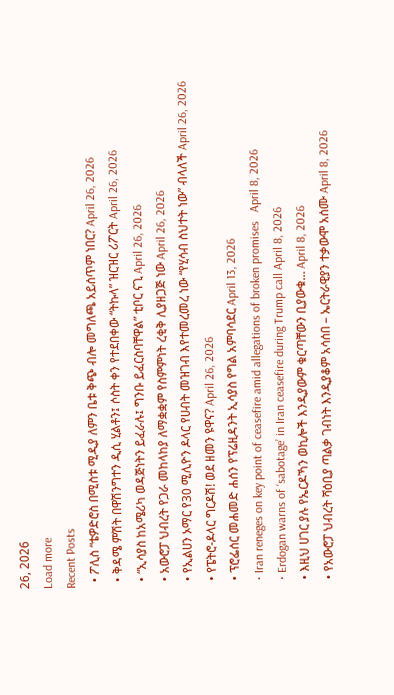26, 2026
Load more
Recent Posts
  • ፖሊስ “ቴዎድሮስ በሚስቱ ሚዲያ ለምን ቤቱ ቅጭ ብሎ መግለጫ አይሰጥም ነበር? April 26, 2026
  • ቅዳሜ ምሽት በዋሽንግተን ዲሲ ሂልቶን፤ ሶስት ቀን የተደበቀው “ትኩላ” ዝርዝር ሪፖርት April 26, 2026
  • “ኢሳያስ ከአሜሪካ ወዳጅነትን ይፈራሉ፤ ግንቡ ይፈርስባቸዋል” ቲቦር ናጊ April 26, 2026
  • አውሮፓ ህብረት የጋራ መከላከያ ለማቋቋም የስምምነት ረቂቅ ሊያዘጋጅ ነው April 26, 2026
  • የኢልሀን ኦማር የ30 ሚሊዮን ዶላር የሀብት መዝገብ እየተመረመረ ነው “የሂሳብ ስህተት ነው” ብላለች April 26, 2026
  • የፔትሮ-ዶላር ግርዶሽ! ወደ ዘመን ዩዋና? April 26, 2026
  • ፕሮፌሰር መሐመድ ሐሰን የፕሬዚዳንት ኢሳያስ የግል አምባሳደር April 13, 2026
  • Iran reneges on key point of ceasefire amid allegations of broken promises   April 8, 2026
  • Erdogan warns of ‘sabotage’ in Iran ceasefire during Trump call April 8, 2026
  • እዚህ ሀገር ያሉ የኤርዶኻን ወኪሎች እንዲያውም ቁርጣቸውን ቢያውቁ… April 8, 2026
  • የአውሮፓ ህብረት ሻዕቢያ ጣልቃ ገብነት እንዲያቆም አሳሰበ – ኤርትራዊያን ተቃውሞ አሰሙ April 8, 2026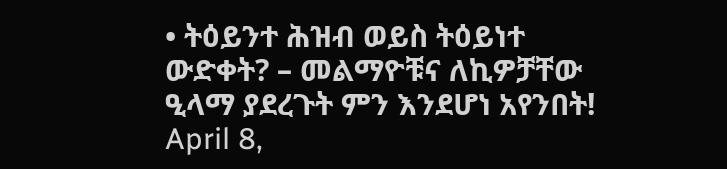• ትዕይንተ ሕዝብ ወይስ ትዕይነተ ውድቀት? – መልማዮቹና ለኪዎቻቸው ዒላማ ያደረጉት ምን እንደሆነ አየንበት! April 8,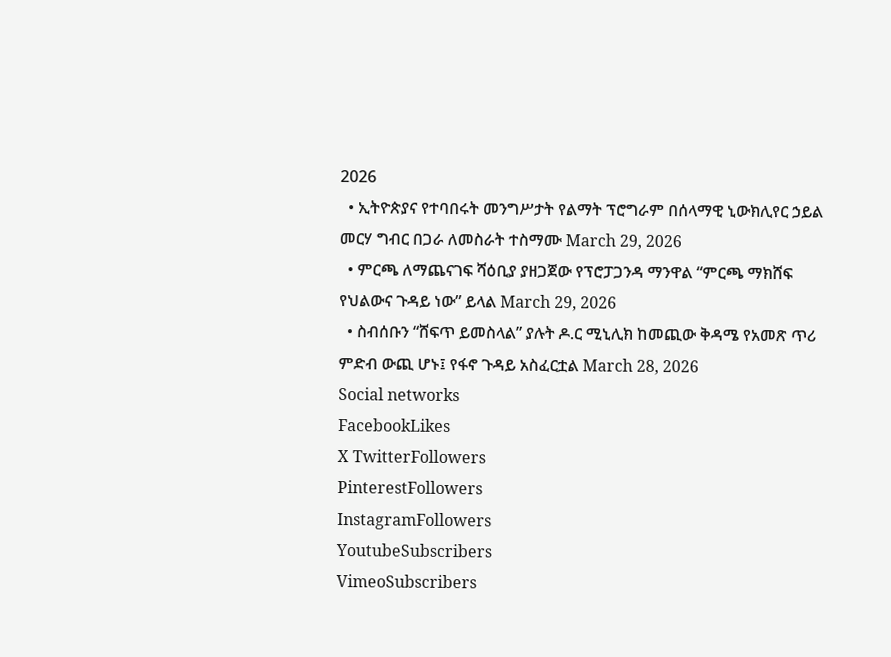2026
  • ኢትዮጵያና የተባበሩት መንግሥታት የልማት ፕሮግራም በሰላማዊ ኒውክሊየር ኃይል መርሃ ግብር በጋራ ለመስራት ተስማሙ March 29, 2026
  • ምርጫ ለማጨናገፍ ሻዕቢያ ያዘጋጀው የፕሮፓጋንዳ ማንዋል “ምርጫ ማክሸፍ የህልውና ጉዳይ ነው” ይላል March 29, 2026
  • ስብሰቡን “ሸፍጥ ይመስላል” ያሉት ዶ.ር ሚኒሊክ ከመጪው ቅዳሜ የአመጽ ጥሪ ምድብ ውጪ ሆኑ፤ የፋኖ ጉዳይ አስፈርቷል March 28, 2026
Social networks
FacebookLikes
X TwitterFollowers
PinterestFollowers
InstagramFollowers
YoutubeSubscribers
VimeoSubscribers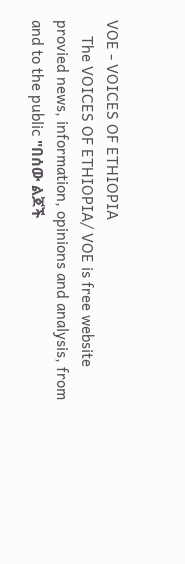VOE - VOICES OF ETHIOPIA
    The VOICES OF ETHIOPIA/ VOE is free website provied news, information, opinions and analysis, from and to the public "በሰው ልጆች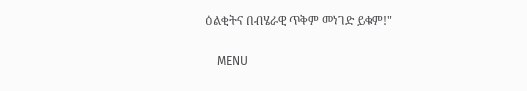ዕልቂትና በብሄራዊ ጥቅም መነገድ ይቁም!"

    MENU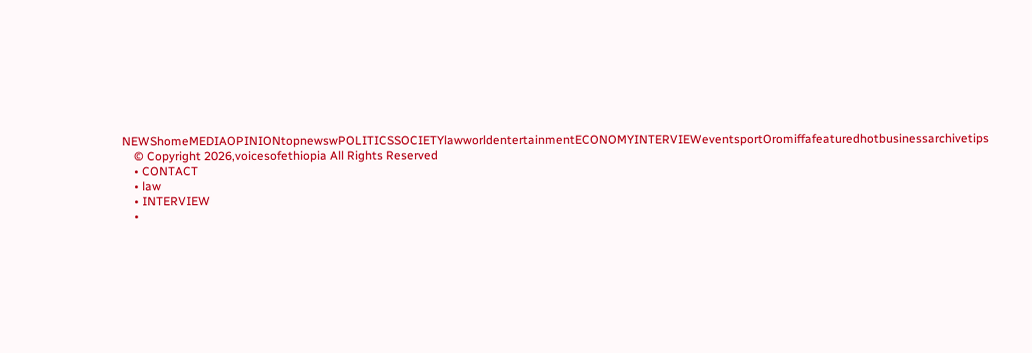NEWShomeMEDIAOPINIONtopnewswPOLITICSSOCIETYlawworldentertainmentECONOMYINTERVIEWeventsportOromiffafeaturedhotbusinessarchivetips
    © Copyright 2026,voicesofethiopia All Rights Reserved
    • CONTACT
    • law
    • INTERVIEW
    •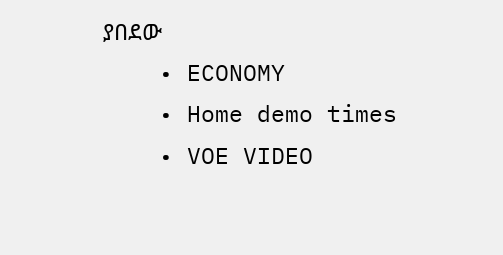ያበደው
    • ECONOMY
    • Home demo times
    • VOE VIDEO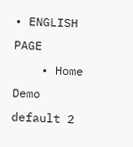• ENGLISH PAGE
    • Home Demo default 2